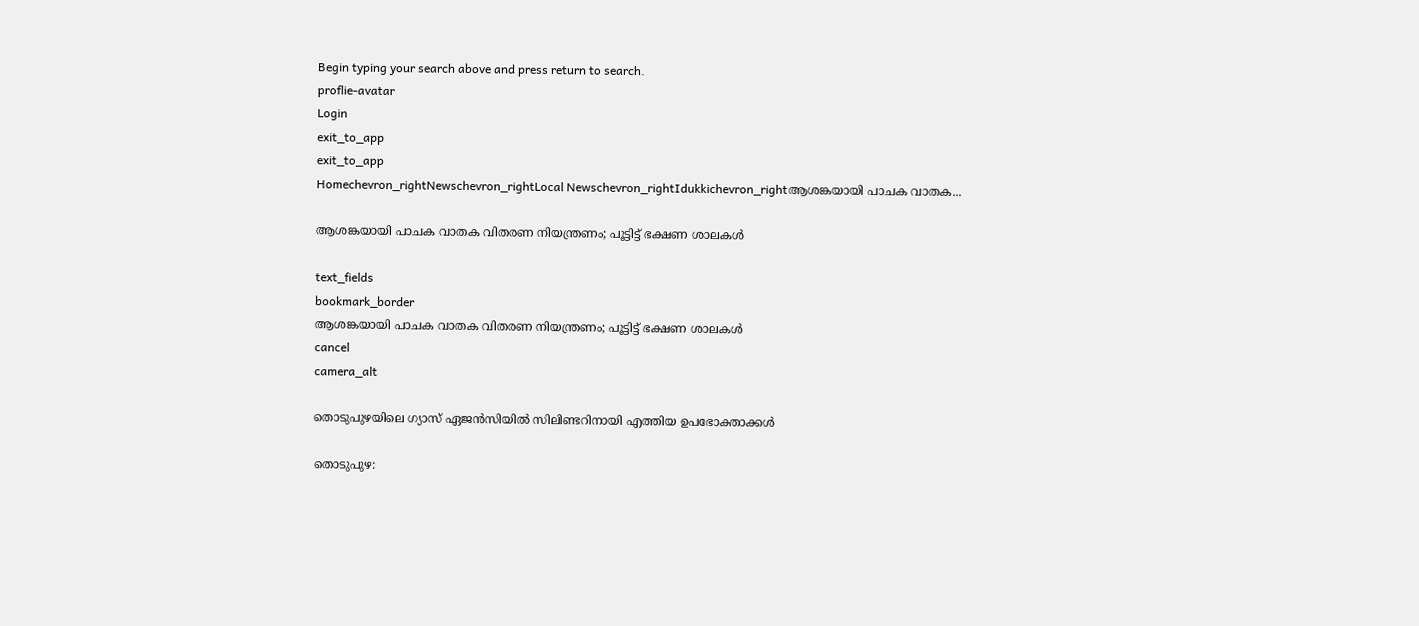Begin typing your search above and press return to search.
proflie-avatar
Login
exit_to_app
exit_to_app
Homechevron_rightNewschevron_rightLocal Newschevron_rightIdukkichevron_rightആശങ്കയായി പാചക വാതക...

ആശങ്കയായി പാചക വാതക വിതരണ നിയന്ത്രണം; പൂട്ടിട്ട് ഭക്ഷണ ശാലകൾ

text_fields
bookmark_border
ആശങ്കയായി പാചക വാതക വിതരണ നിയന്ത്രണം; പൂട്ടിട്ട് ഭക്ഷണ ശാലകൾ
cancel
camera_alt

തൊടുപുഴയിലെ ഗ്യാസ് ഏജൻസിയിൽ സിലിണ്ടറിനായി എത്തിയ ഉപഭോക്താക്കൾ

തൊടുപുഴ: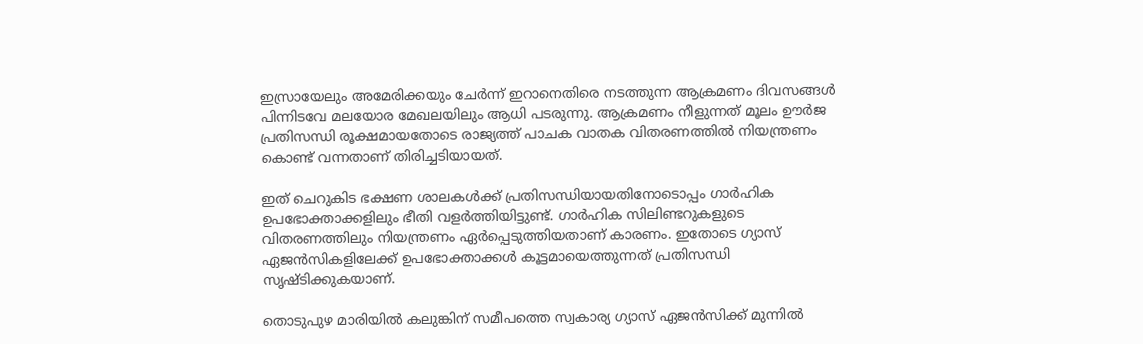ഇസ്രായേലും അമേരിക്കയും ചേർന്ന് ഇറാനെതിരെ നടത്തുന്ന ആക്രമണം ദിവസങ്ങൾ പിന്നിടവേ മല‍യോര മേഖലയിലും ആധി പടരുന്നു. ആക്രമണം നീളുന്നത് മൂലം ഊർജ പ്രതിസന്ധി രൂക്ഷമായതോടെ രാജ്യത്ത് പാചക വാതക വിതരണത്തിൽ നിയന്ത്രണം കൊണ്ട് വന്നതാണ് തിരിച്ചടിയായത്.

ഇത് ചെറുകിട ഭക്ഷണ ശാലകൾക്ക് പ്രതിസന്ധിയായതിനോടൊപ്പം ഗാർഹിക ഉപഭോക്താക്കളിലും ഭീതി വളർത്തിയിട്ടുണ്ട്. ഗാർഹിക സിലിണ്ടറുകളുടെ വിതരണത്തിലും നിയന്ത്രണം ഏർപ്പെടുത്തിയതാണ് കാരണം. ഇതോടെ ഗ്യാസ് ഏജൻസികളിലേക്ക് ഉപഭോക്താക്കൾ കൂട്ടമായെത്തുന്നത് പ്രതിസന്ധി സൃഷ്ടിക്കുകയാണ്.

തൊടുപുഴ മാരിയിൽ കലുങ്കിന് സമീപത്തെ സ്വകാര്യ ഗ്യാസ് ഏജൻസിക്ക് മുന്നിൽ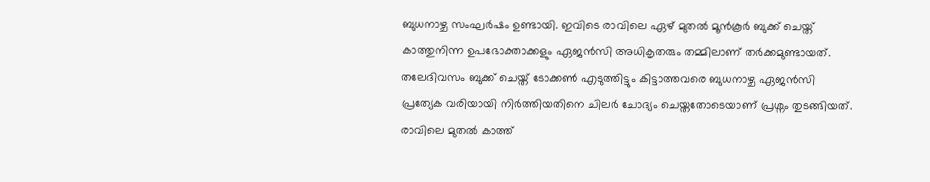ബുധനാഴ്ച സംഘർഷം ഉണ്ടായി. ഇവിടെ രാവിലെ ഏഴ് മുതൽ മൂൻകൂർ ബുക്ക് ചെയ്ത് കാത്തുനിന്ന ഉപഭോക്താക്കളും ഏജൻസി അധികൃതരും തമ്മിലാണ് തർക്കമുണ്ടായത്. തലേദിവസം ബുക്ക് ചെയ്ത് ടോക്കൺ എടുത്തിട്ടും കിട്ടാത്തവരെ ബുധനാഴ്ച ഏജൻസി പ്രത്യേക വരിയായി നിർത്തിയതിനെ ചിലർ ചോദ്യം ചെയ്തതോടെയാണ് പ്രശ്നം തുടങ്ങിയത്. രാവിലെ മുതൽ കാത്ത്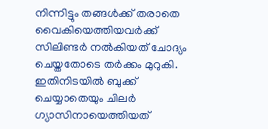നിന്നിട്ടും തങ്ങൾക്ക് തരാതെ വൈകിയെത്തിയവർക്ക് സിലിണ്ടർ നൽകിയത് ചോദ്യം ചെയ്തതോടെ തർക്കം മുറുകി. ഇതിനിടയിൽ ബുക്ക് ചെയ്യാതെയും ചിലർ ഗ്യാസിനായെത്തിയത്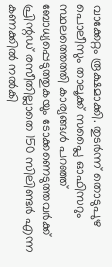വാക്കേറ്റം രൂക്ഷമാക്കി. തുടർന്ന് തൊടുപുഴ പൊലീസും താലൂക്ക് സപ്ലൈ ഓഫിസറും സ്ഥലത്തെത്തി കാര്യങ്ങൾ പറഞ്ഞ് ബോധ്യപ്പെടുത്തുകയും ടോക്കണെടുത്തവർക്ക് പ്രിന്റഡ് രസീതില്ലാതെ 150 സിലിണ്ടർ എന്ന കണക്കിൽ നൽകി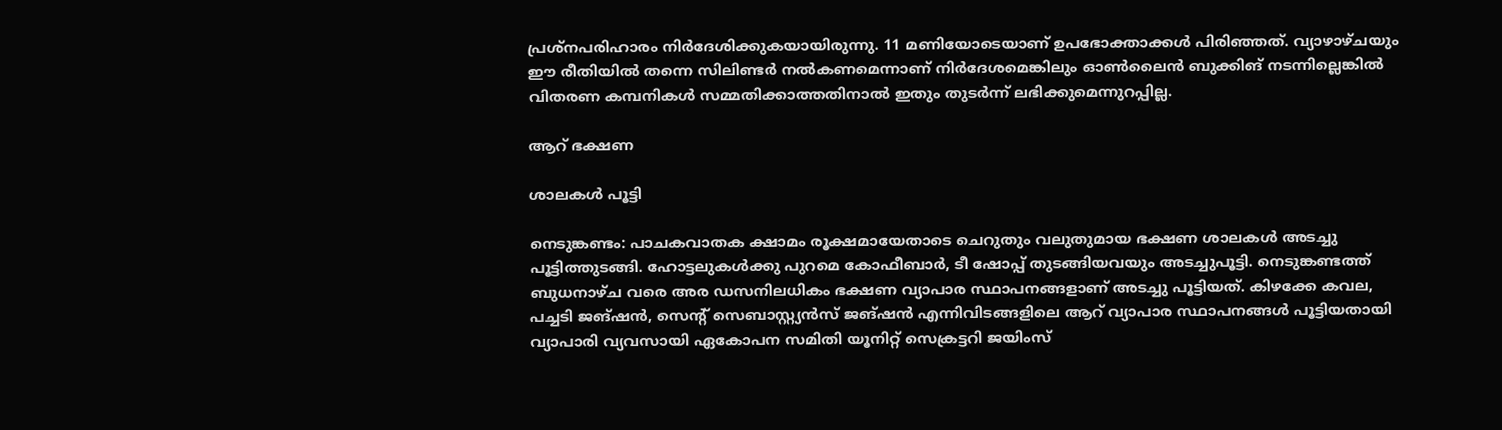പ്രശ്നപരിഹാരം നിർദേശിക്കുകയായിരുന്നു. 11 മണിയോടെയാണ് ഉപഭോക്താക്കൾ പിരിഞ്ഞത്‌. വ്യാഴാഴ്ചയും ഈ രീതിയിൽ തന്നെ സിലിണ്ടർ നൽകണമെന്നാണ് നിർദേശമെങ്കിലും ഓൺലൈൻ ബുക്കിങ് നടന്നില്ലെങ്കിൽ വിതരണ കമ്പനികൾ സമ്മതിക്കാത്തതിനാൽ ഇതും തുടർന്ന് ലഭിക്കുമെന്നുറപ്പില്ല.

ആറ് ഭക്ഷണ

ശാലകൾ പൂട്ടി

നെടുങ്കണ്ടം: പാചകവാതക ക്ഷാമം രൂക്ഷമായേതാടെ ചെറുതും വലുതുമായ ഭക്ഷണ ശാലകള്‍ അടച്ചു പൂട്ടിത്തുടങ്ങി. ഹോട്ടലുകള്‍ക്കു പുറമെ കോഫീബാര്‍, ടീ ഷോപ്പ് തുടങ്ങിയവയും അടച്ചുപൂട്ടി. നെടുങ്കണ്ടത്ത് ബുധനാഴ്ച വരെ അര ഡസനിലധികം ഭക്ഷണ വ്യാപാര സ്ഥാപനങ്ങളാണ് അടച്ചു പൂട്ടിയത്. കിഴക്കേ കവല, പച്ചടി ജങ്ഷന്‍, സെന്റ് സെബാസ്റ്റ്യന്‍സ് ജങ്ഷന്‍ എന്നിവിടങ്ങളിലെ ആറ് വ്യാപാര സ്ഥാപനങ്ങള്‍ പൂട്ടിയതായി വ്യാപാരി വ്യവസായി ഏകോപന സമിതി യൂനിറ്റ് സെക്രട്ടറി ജയിംസ്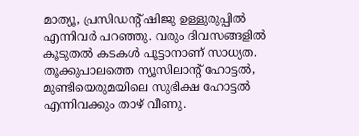മാത്യൂ, പ്രസിഡന്റ് ഷിജു ഉള്ളുരുപ്പില്‍ എന്നിവര്‍ പറഞ്ഞു. വരും ദിവസങ്ങളില്‍ കൂടുതല്‍ കടകള്‍ പൂട്ടാനാണ് സാധ്യത. തൂക്കുപാലത്തെ ന്യൂസിലാന്റ് ഹോട്ടൽ, മുണ്ടിയെരുമയിലെ സുഭിക്ഷ ഹോട്ടല്‍ എന്നിവക്കും താഴ് വീണു.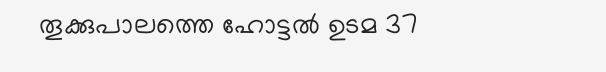തൂക്കുപാലത്തെ ഹോട്ടല്‍ ഉടമ 37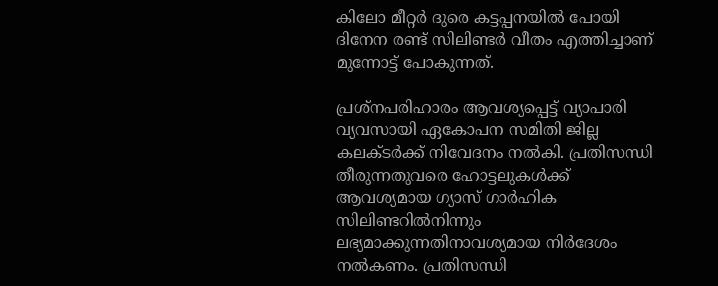കിലോ മീറ്റര്‍ ദുരെ കട്ടപ്പനയില്‍ പോയി ദിനേന രണ്ട് സിലിണ്ടര്‍ വീതം എത്തിച്ചാണ് മുന്നോട്ട് പോകുന്നത്.

പ്രശ്‌നപരിഹാരം ആവശ്യപ്പെട്ട് വ്യാപാരി വ്യവസായി ഏകോപന സമിതി ജില്ല കലക്ടര്‍ക്ക് നിവേദനം നല്‍കി. പ്രതിസന്ധി തീരുന്നതുവരെ ഹോട്ടലുകള്‍ക്ക് ആവശ്യമായ ഗ്യാസ് ഗാര്‍ഹിക സിലിണ്ടറില്‍നിന്നും ലഭ്യമാക്കുന്നതിനാവശ്യമായ നിര്‍ദേശം നൽകണം. പ്രതിസന്ധി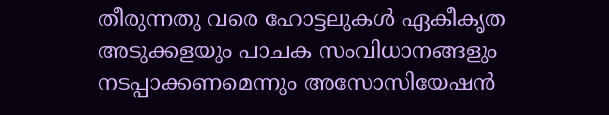തീരുന്നതു വരെ ഹോട്ടലുകള്‍ ഏകീകൃത അടുക്കളയും പാചക സംവിധാനങ്ങളും നടപ്പാക്കണമെന്നും അസോസിയേഷന്‍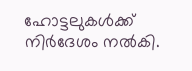ഹോട്ടലുകള്‍ക്ക് നിര്‍ദേശം നൽകി.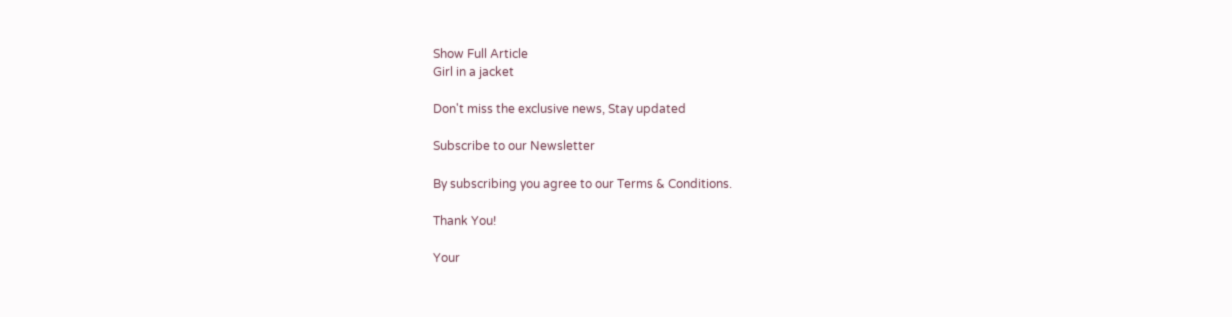Show Full Article
Girl in a jacket

Don't miss the exclusive news, Stay updated

Subscribe to our Newsletter

By subscribing you agree to our Terms & Conditions.

Thank You!

Your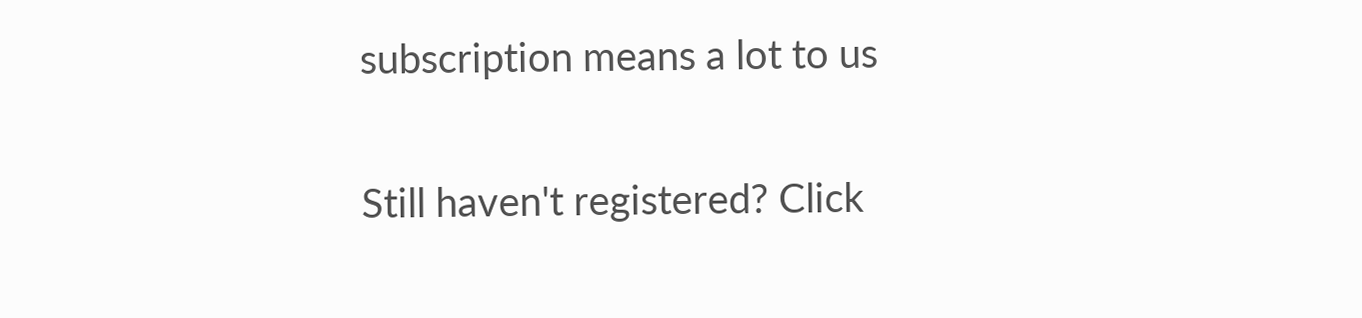subscription means a lot to us

Still haven't registered? Click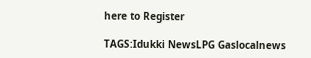here to Register

TAGS:Idukki NewsLPG Gaslocalnews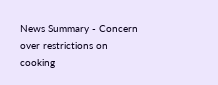News Summary - Concern over restrictions on cooking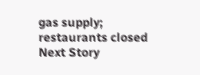gas supply; restaurants closed
Next Story